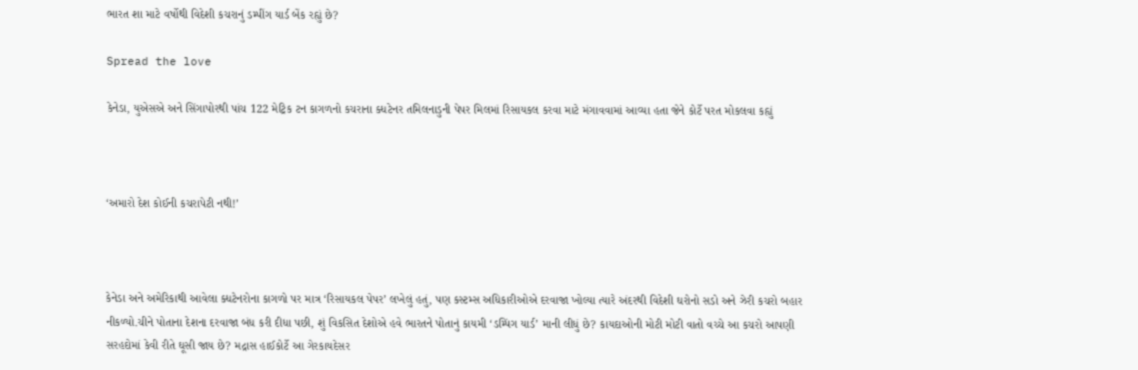ભારત શા માટે વર્ષોથી વિદેશી કચરાનું ડમ્પીંગ યાર્ડ બેંક રહ્યું છે?

Spread the love

કેનેડા, યુએસએ અને સિંગાપોરથી પાંચ 122 મેટ્રિક ટન કાગળનો કચરાના ક્ધટેનર તમિલનાડુની પેપર મિલમાં રિસાયકલ કરવા માટે મંગાવવામાં આવ્યા હતા જેને કોર્ટે પરત મોકલવા કહ્યું



‘અમારો દેશ કોઈની કચરાપેટી નથી!’



કેનેડા અને અમેરિકાથી આવેલા ક્ધટેનરોના કાગળો પર માત્ર ‘રિસાયકલ પેપર’ લખેલું હતું, પણ કસ્ટમ્સ અધિકારીઓએ દરવાજા ખોલ્યા ત્યારે અંદરથી વિદેશી ઘરોનો સડો અને ઝેરી કચરો બહાર નીકળ્યો.ચીને પોતાના દેશના દરવાજા બંધ કરી દીધા પછી, શું વિકસિત દેશોએ હવે ભારતને પોતાનું કાયમી ‘ડમ્પિંગ યાર્ડ’ માની લીધું છે? કાયદાઓની મોટી મોટી વાતો વચ્ચે આ કચરો આપણી સરહદોમાં કેવી રીતે ઘૂસી જાય છે? મદ્રાસ હાઈકોર્ટે આ ગેરકાયદેસર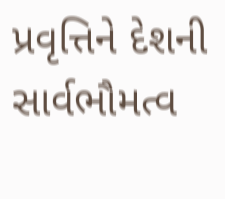પ્રવૃત્તિને દેશની સાર્વભૌમત્વ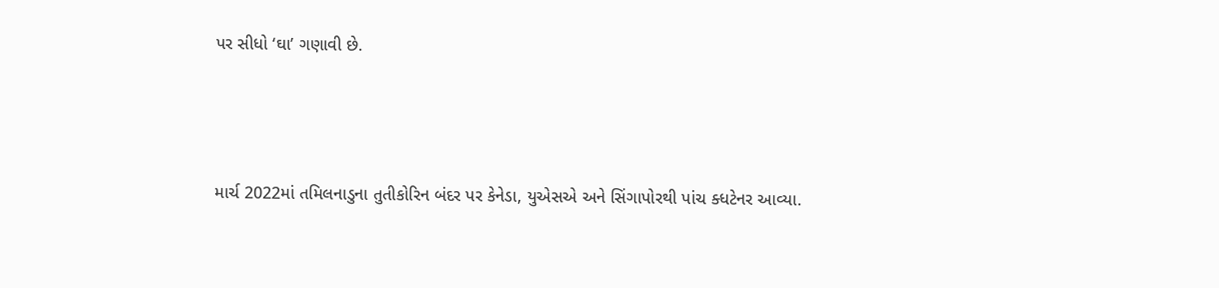પર સીધો ‘ઘા’ ગણાવી છે.



માર્ચ 2022માં તમિલનાડુના તુતીકોરિન બંદર પર કેનેડા, યુએસએ અને સિંગાપોરથી પાંચ ક્ધટેનર આવ્યા.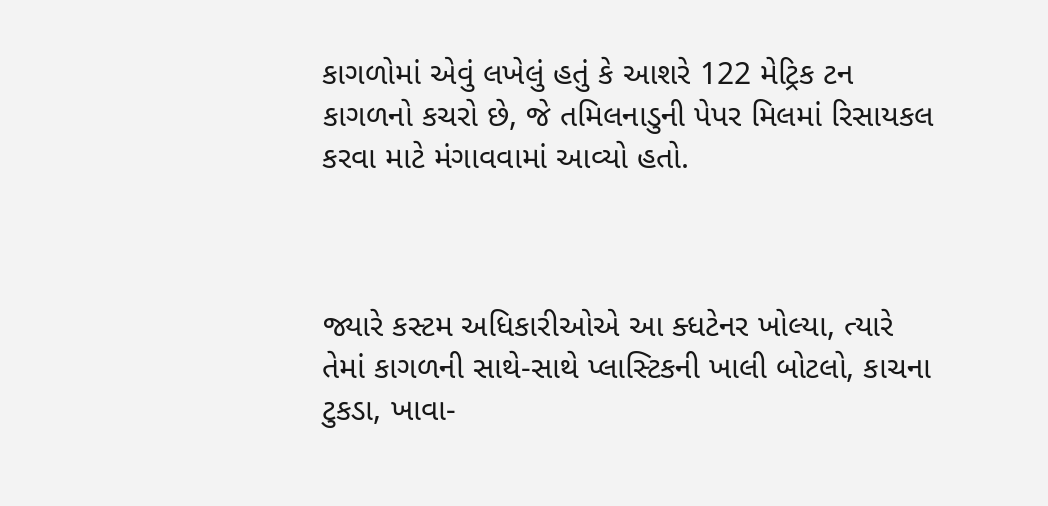કાગળોમાં એવું લખેલું હતું કે આશરે 122 મેટ્રિક ટન કાગળનો કચરો છે, જે તમિલનાડુની પેપર મિલમાં રિસાયકલ કરવા માટે મંગાવવામાં આવ્યો હતો.



જ્યારે કસ્ટમ અધિકારીઓએ આ ક્ધટેનર ખોલ્યા, ત્યારે તેમાં કાગળની સાથે-સાથે પ્લાસ્ટિકની ખાલી બોટલો, કાચના ટુકડા, ખાવા-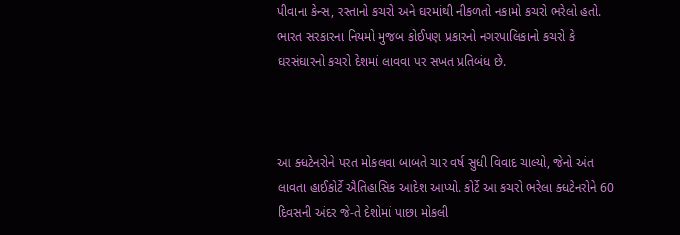પીવાના કેન્સ, રસ્તાનો કચરો અને ઘરમાંથી નીકળતો નકામો કચરો ભરેલો હતો. ભારત સરકારના નિયમો મુજબ કોઈપણ પ્રકારનો નગરપાલિકાનો કચરો કે ઘરસંઘારનો કચરો દેશમાં લાવવા પર સખત પ્રતિબંધ છે.



આ ક્ધટેનરોને પરત મોકલવા બાબતે ચાર વર્ષ સુધી વિવાદ ચાલ્યો, જેનો અંત લાવતા હાઈકોર્ટે ઐતિહાસિક આદેશ આપ્યો. કોર્ટે આ કચરો ભરેલા ક્ધટેનરોને 60 દિવસની અંદર જે-તે દેશોમાં પાછા મોકલી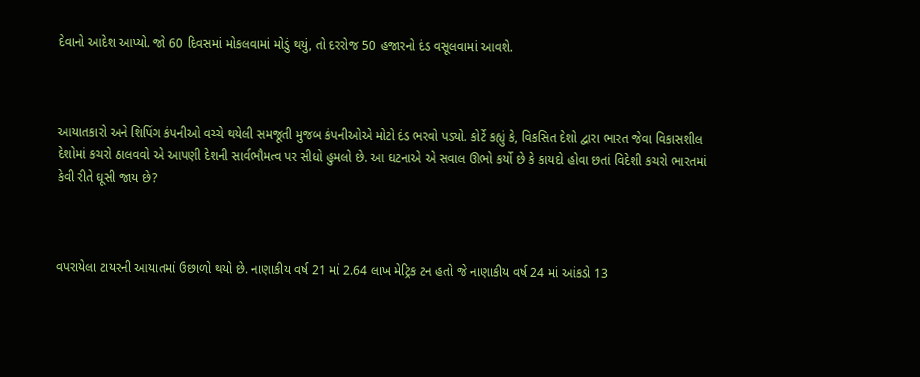દેવાનો આદેશ આપ્યો. જો 60 દિવસમાં મોકલવામાં મોડું થયું, તો દરરોજ 50 હજારનો દંડ વસૂલવામાં આવશે.



આયાતકારો અને શિપિંગ કંપનીઓ વચ્ચે થયેલી સમજૂતી મુજબ કંપનીઓએ મોટો દંડ ભરવો પડ્યો. કોર્ટે કહ્યું કે, વિકસિત દેશો દ્વારા ભારત જેવા વિકાસશીલ દેશોમાં કચરો ઠાલવવો એ આપણી દેશની સાર્વભૌમત્વ પર સીધો હુમલો છે. આ ઘટનાએ એ સવાલ ઊભો કર્યો છે કે કાયદો હોવા છતાં વિદેશી કચરો ભારતમાં કેવી રીતે ઘૂસી જાય છે?



વપરાયેલા ટાયરની આયાતમાં ઉછાળો થયો છે. નાણાકીય વર્ષ 21 માં 2.64 લાખ મેટ્રિક ટન હતો જે નાણાકીય વર્ષ 24 માં આંકડો 13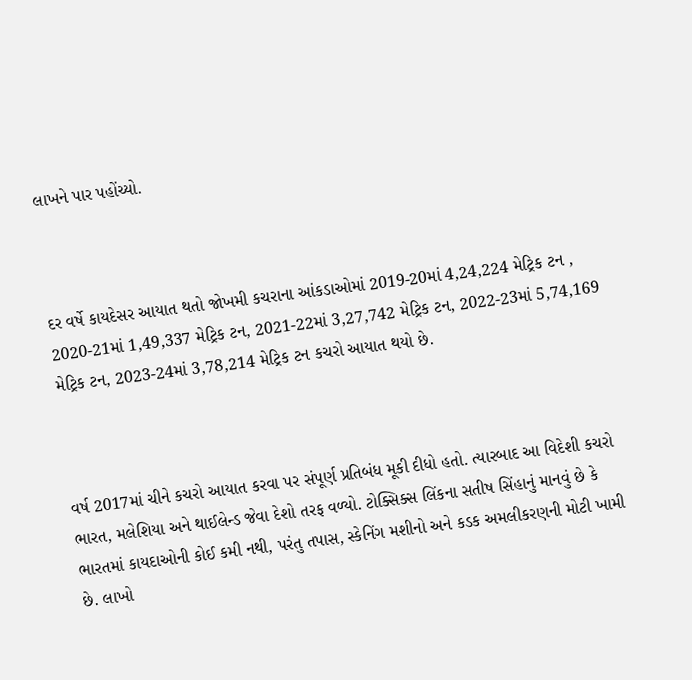લાખને પાર પહોંચ્યો.



દર વર્ષે કાયદેસર આયાત થતો જોખમી કચરાના આંકડાઓમાં 2019-20માં 4,24,224 મેટ્રિક ટન , 2020-21માં 1,49,337 મેટ્રિક ટન, 2021-22માં 3,27,742 મેટ્રિક ટન, 2022-23માં 5,74,169 મેટ્રિક ટન, 2023-24માં 3,78,214 મેટ્રિક ટન કચરો આયાત થયો છે.



વર્ષ 2017માં ચીને કચરો આયાત કરવા પર સંપૂર્ણ પ્રતિબંધ મૂકી દીધો હતો. ત્યારબાદ આ વિદેશી કચરો ભારત, મલેશિયા અને થાઈલેન્ડ જેવા દેશો તરફ વળ્યો. ટોક્સિક્સ લિંકના સતીષ સિંહાનું માનવું છે કે ભારતમાં કાયદાઓની કોઈ કમી નથી, પરંતુ તપાસ, સ્કેનિંગ મશીનો અને કડક અમલીકરણની મોટી ખામી છે. લાખો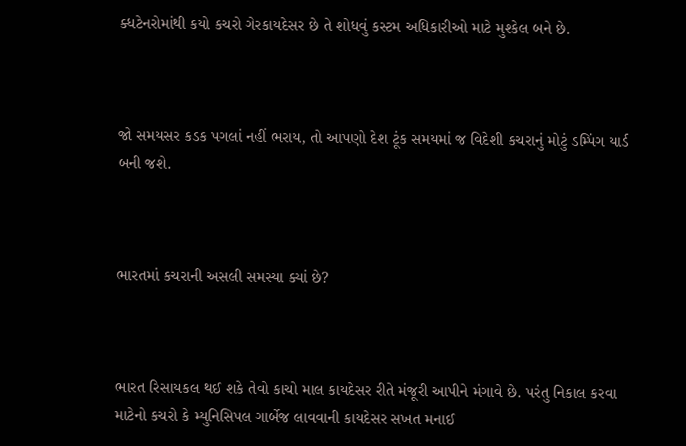ક્ધટેનરોમાંથી કયો કચરો ગેરકાયદેસર છે તે શોધવું કસ્ટમ અધિકારીઓ માટે મુશ્કેલ બને છે.



જો સમયસર કડક પગલાં નહીં ભરાય, તો આપણો દેશ ટૂંક સમયમાં જ વિદેશી કચરાનું મોટું ડમ્પિંગ યાર્ડ બની જશે.



ભારતમાં કચરાની અસલી સમસ્યા ક્યાં છે?



ભારત રિસાયકલ થઈ શકે તેવો કાચો માલ કાયદેસર રીતે મંજૂરી આપીને મંગાવે છે. પરંતુ નિકાલ કરવા માટેનો કચરો કે મ્યુનિસિપલ ગાર્બેજ લાવવાની કાયદેસર સખત મનાઈ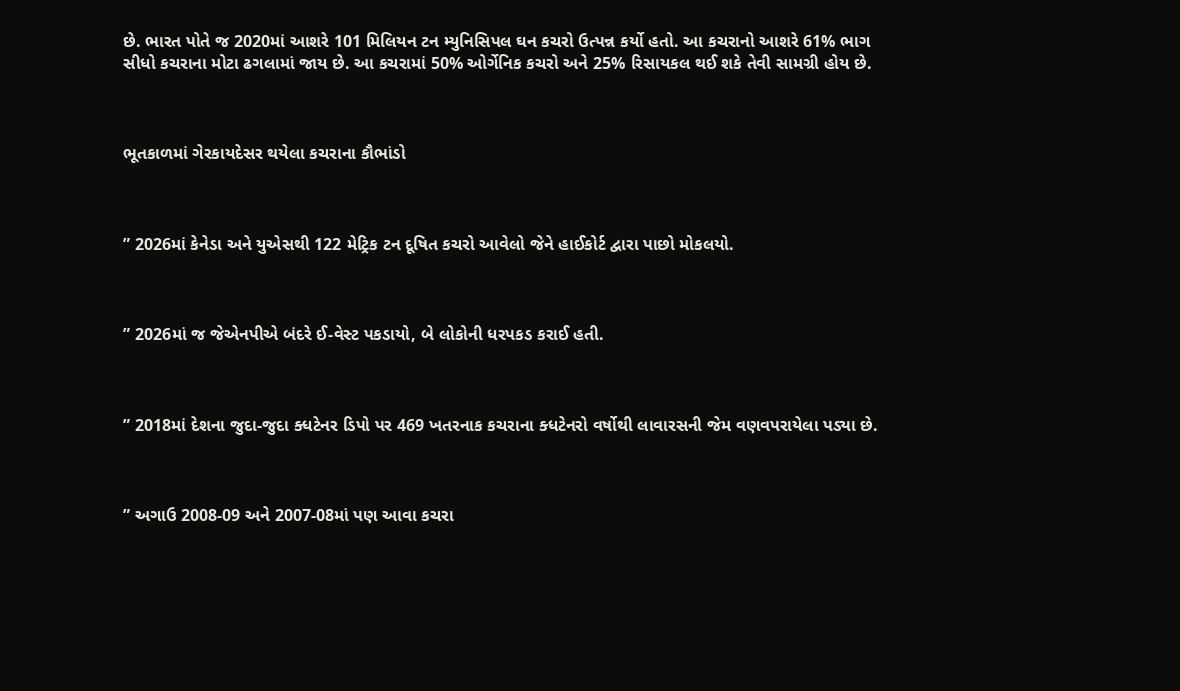છે. ભારત પોતે જ 2020માં આશરે 101 મિલિયન ટન મ્યુનિસિપલ ઘન કચરો ઉત્પન્ન કર્યો હતો. આ કચરાનો આશરે 61% ભાગ સીધો કચરાના મોટા ઢગલામાં જાય છે. આ કચરામાં 50% ઓર્ગેનિક કચરો અને 25% રિસાયકલ થઈ શકે તેવી સામગ્રી હોય છે.



ભૂતકાળમાં ગેરકાયદેસર થયેલા કચરાના કૌભાંડો



” 2026માં કેનેડા અને યુએસથી 122 મેટ્રિક ટન દૂષિત કચરો આવેલો જેને હાઈકોર્ટ દ્વારા પાછો મોકલયો.



” 2026માં જ જેએનપીએ બંદરે ઈ-વેસ્ટ પકડાયો, બે લોકોની ધરપકડ કરાઈ હતી.



” 2018માં દેશના જુદા-જુદા ક્ધટેનર ડિપો પર 469 ખતરનાક કચરાના ક્ધટેનરો વર્ષોથી લાવારસની જેમ વણવપરાયેલા પડ્યા છે.



” અગાઉ 2008-09 અને 2007-08માં પણ આવા કચરા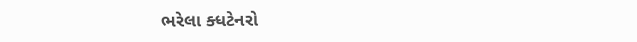ભરેલા ક્ધટેનરો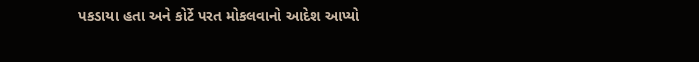પકડાયા હતા અને કોર્ટે પરત મોકલવાનો આદેશ આપ્યો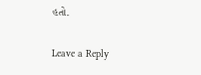હતો.

Leave a Reply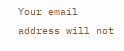Your email address will not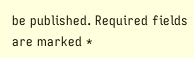be published. Required fields are marked *